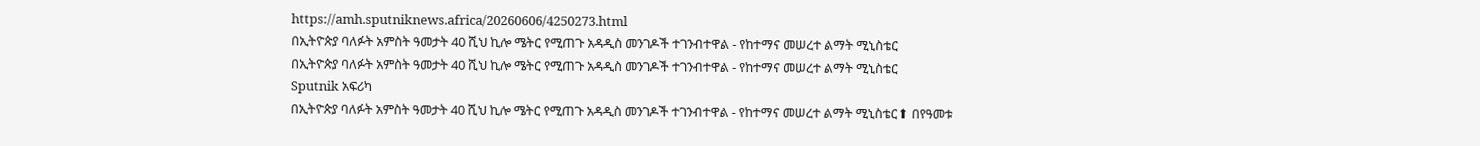https://amh.sputniknews.africa/20260606/4250273.html
በኢትዮጵያ ባለፉት አምስት ዓመታት 40 ሺህ ኪሎ ሜትር የሚጠጉ አዳዲስ መንገዶች ተገንብተዋል - የከተማና መሠረተ ልማት ሚኒስቴር
በኢትዮጵያ ባለፉት አምስት ዓመታት 40 ሺህ ኪሎ ሜትር የሚጠጉ አዳዲስ መንገዶች ተገንብተዋል - የከተማና መሠረተ ልማት ሚኒስቴር
Sputnik አፍሪካ
በኢትዮጵያ ባለፉት አምስት ዓመታት 40 ሺህ ኪሎ ሜትር የሚጠጉ አዳዲስ መንገዶች ተገንብተዋል - የከተማና መሠረተ ልማት ሚኒስቴር⬆ በየዓመቱ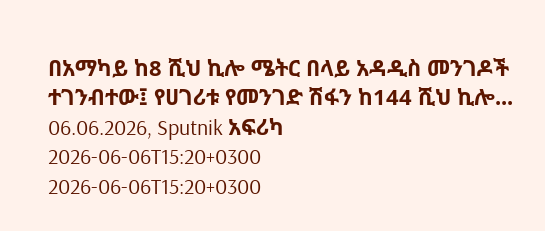በአማካይ ከ8 ሺህ ኪሎ ሜትር በላይ አዳዲስ መንገዶች ተገንብተው፤ የሀገሪቱ የመንገድ ሽፋን ከ144 ሺህ ኪሎ... 06.06.2026, Sputnik አፍሪካ
2026-06-06T15:20+0300
2026-06-06T15:20+0300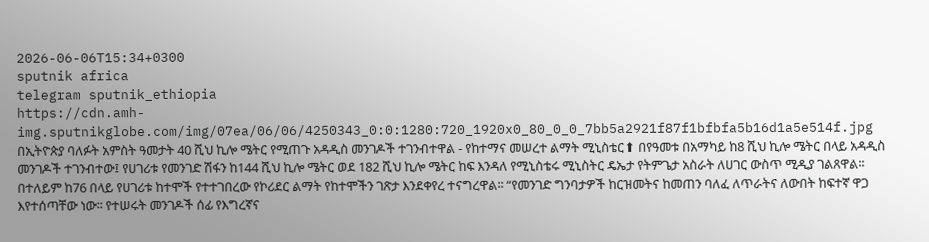2026-06-06T15:34+0300
sputnik africa
telegram sputnik_ethiopia
https://cdn.amh-img.sputnikglobe.com/img/07ea/06/06/4250343_0:0:1280:720_1920x0_80_0_0_7bb5a2921f87f1bfbfa5b16d1a5e514f.jpg
በኢትዮጵያ ባለፉት አምስት ዓመታት 40 ሺህ ኪሎ ሜትር የሚጠጉ አዳዲስ መንገዶች ተገንብተዋል - የከተማና መሠረተ ልማት ሚኒስቴር⬆ በየዓመቱ በአማካይ ከ8 ሺህ ኪሎ ሜትር በላይ አዳዲስ መንገዶች ተገንብተው፤ የሀገሪቱ የመንገድ ሽፋን ከ144 ሺህ ኪሎ ሜትር ወደ 182 ሺህ ኪሎ ሜትር ከፍ እንዳለ የሚኒስቴሩ ሚኒስትር ዴኤታ የትምጌታ አስራት ለሀገር ውስጥ ሚዲያ ገልጸዋል፡፡ በተለይም ከ76 በላይ የሀገሪቱ ከተሞች የተተገበረው የኮሪደር ልማት የከተሞችን ገጽታ እንደቀየረ ተናግረዋል፡፡ “የመንገድ ግንባታዎች ከርዝመትና ከመጠን ባለፈ ለጥራትና ለውበት ከፍተኛ ዋጋ እየተሰጣቸው ነው፡፡ የተሠሩት መንገዶች ሰፊ የእግረኛና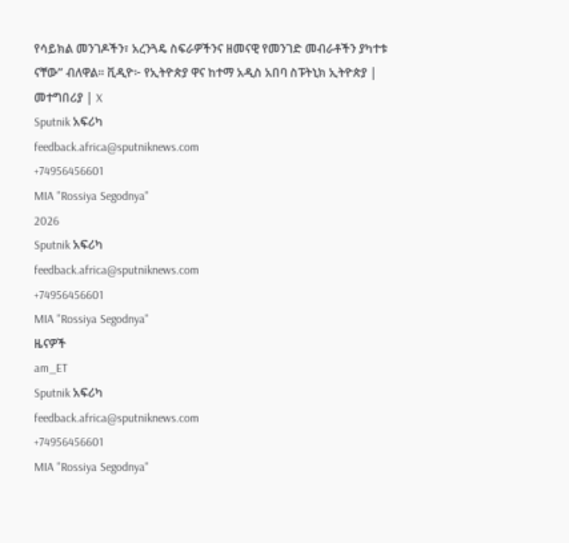የሳይክል መንገዶችን፣ አረንጓዴ ስፍራዎችንና ዘመናዊ የመንገድ መብራቶችን ያካተቱ ናቸው” ብለዋል፡፡ ቪዲዮ፦ የኢትዮጵያ ዋና ከተማ አዲስ አበባ ስፑትኒክ ኢትዮጵያ | መተግበሪያ | X
Sputnik አፍሪካ
feedback.africa@sputniknews.com
+74956456601
MIA "Rossiya Segodnya"
2026
Sputnik አፍሪካ
feedback.africa@sputniknews.com
+74956456601
MIA "Rossiya Segodnya"
ዜናዎች
am_ET
Sputnik አፍሪካ
feedback.africa@sputniknews.com
+74956456601
MIA "Rossiya Segodnya"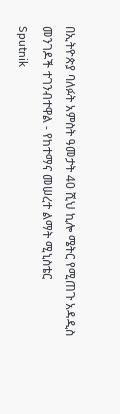በኢትዮጵያ ባለፉት አምስት ዓመታት 40 ሺህ ኪሎ ሜትር የሚጠጉ አዳዲስ መንገዶች ተገንብተዋል - የከተማና መሠረተ ልማት ሚኒስቴር
Sputnik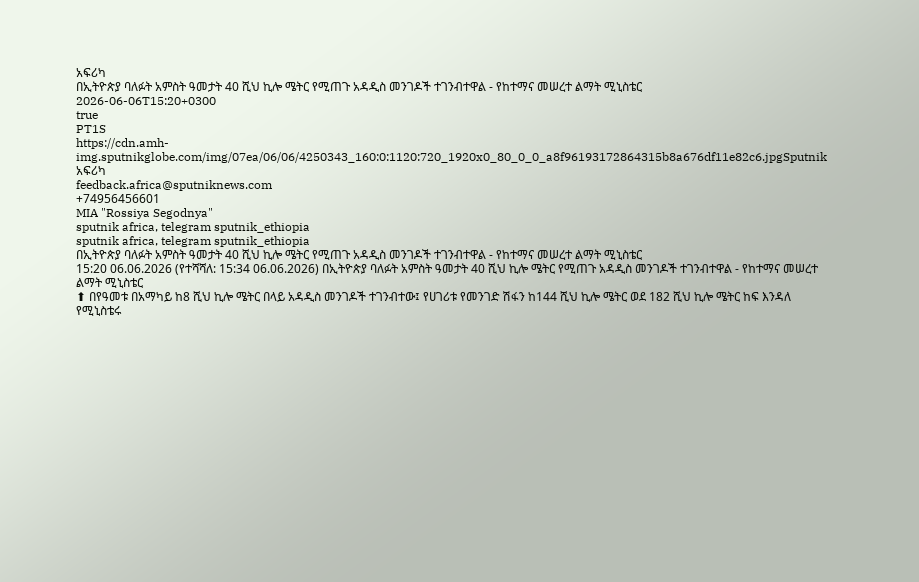አፍሪካ
በኢትዮጵያ ባለፉት አምስት ዓመታት 40 ሺህ ኪሎ ሜትር የሚጠጉ አዳዲስ መንገዶች ተገንብተዋል - የከተማና መሠረተ ልማት ሚኒስቴር
2026-06-06T15:20+0300
true
PT1S
https://cdn.amh-img.sputnikglobe.com/img/07ea/06/06/4250343_160:0:1120:720_1920x0_80_0_0_a8f96193172864315b8a676df11e82c6.jpgSputnik አፍሪካ
feedback.africa@sputniknews.com
+74956456601
MIA "Rossiya Segodnya"
sputnik africa, telegram sputnik_ethiopia
sputnik africa, telegram sputnik_ethiopia
በኢትዮጵያ ባለፉት አምስት ዓመታት 40 ሺህ ኪሎ ሜትር የሚጠጉ አዳዲስ መንገዶች ተገንብተዋል - የከተማና መሠረተ ልማት ሚኒስቴር
15:20 06.06.2026 (የተሻሻለ: 15:34 06.06.2026) በኢትዮጵያ ባለፉት አምስት ዓመታት 40 ሺህ ኪሎ ሜትር የሚጠጉ አዳዲስ መንገዶች ተገንብተዋል - የከተማና መሠረተ ልማት ሚኒስቴር
⬆ በየዓመቱ በአማካይ ከ8 ሺህ ኪሎ ሜትር በላይ አዳዲስ መንገዶች ተገንብተው፤ የሀገሪቱ የመንገድ ሽፋን ከ144 ሺህ ኪሎ ሜትር ወደ 182 ሺህ ኪሎ ሜትር ከፍ እንዳለ የሚኒስቴሩ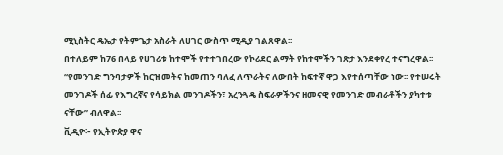ሚኒስትር ዴኤታ የትምጌታ አስራት ለሀገር ውስጥ ሚዲያ ገልጸዋል፡፡
በተለይም ከ76 በላይ የሀገሪቱ ከተሞች የተተገበረው የኮሪደር ልማት የከተሞችን ገጽታ እንደቀየረ ተናግረዋል፡፡
“የመንገድ ግንባታዎች ከርዝመትና ከመጠን ባለፈ ለጥራትና ለውበት ከፍተኛ ዋጋ እየተሰጣቸው ነው፡፡ የተሠሩት መንገዶች ሰፊ የእግረኛና የሳይክል መንገዶችን፣ አረንጓዴ ስፍራዎችንና ዘመናዊ የመንገድ መብራቶችን ያካተቱ ናቸው” ብለዋል፡፡
ቪዲዮ፦ የኢትዮጵያ ዋና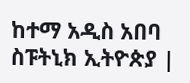ከተማ አዲስ አበባ
ስፑትኒክ ኢትዮጵያ |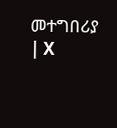መተግበሪያ | X